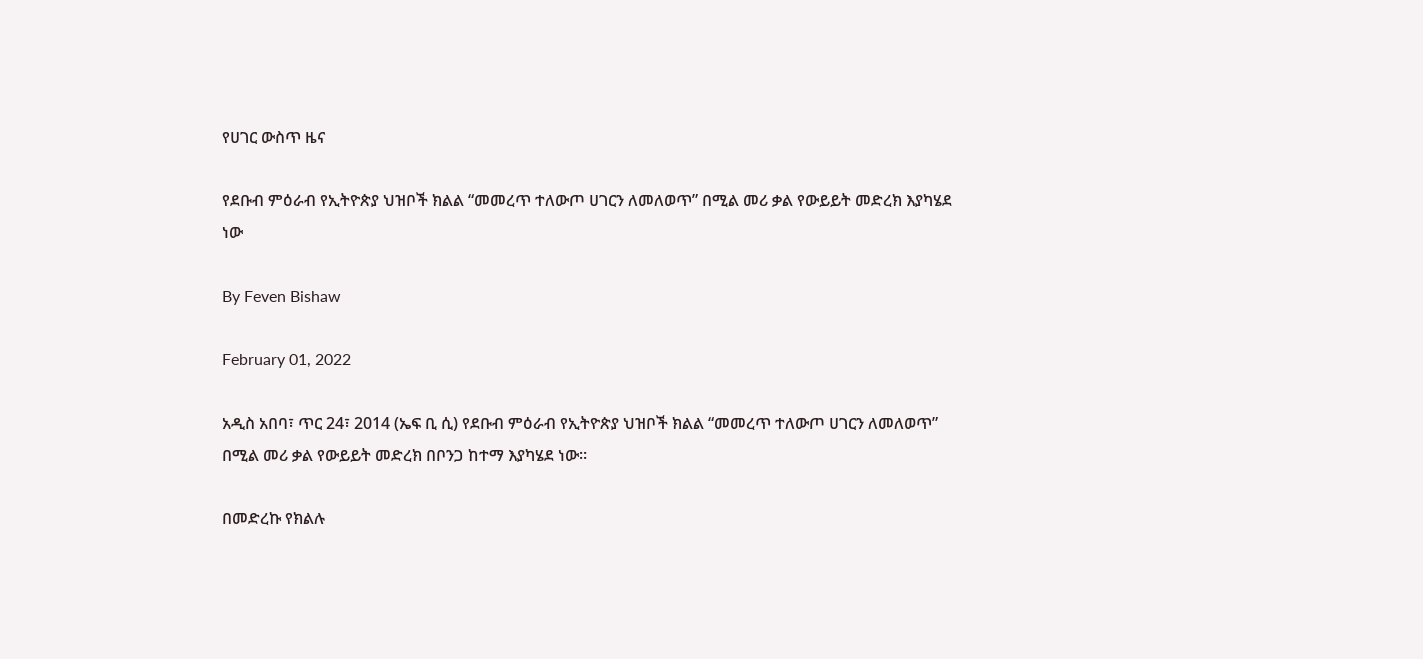የሀገር ውስጥ ዜና

የደቡብ ምዕራብ የኢትዮጵያ ህዝቦች ክልል “መመረጥ ተለውጦ ሀገርን ለመለወጥ” በሚል መሪ ቃል የውይይት መድረክ እያካሄደ ነው

By Feven Bishaw

February 01, 2022

አዲስ አበባ፣ ጥር 24፣ 2014 (ኤፍ ቢ ሲ) የደቡብ ምዕራብ የኢትዮጵያ ህዝቦች ክልል “መመረጥ ተለውጦ ሀገርን ለመለወጥ” በሚል መሪ ቃል የውይይት መድረክ በቦንጋ ከተማ እያካሄደ ነው፡፡

በመድረኩ የክልሉ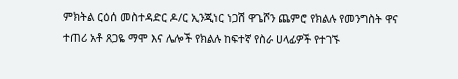ምክትል ርዕሰ መስተዳድር ዶ/ር ኢንጂነር ነጋሽ ዋጌሾን ጨምሮ የክልሉ የመንግስት ዋና ተጠሪ አቶ ጸጋዬ ማሞ እና ሌሎች የክልሉ ከፍተኛ የስራ ሀላፊዎች የተገኙ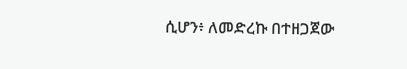ሲሆን፥ ለመድረኩ በተዘጋጀው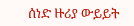ሰነድ ዙሪያ ውይይት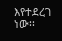እየተደረገ ነው፡፡